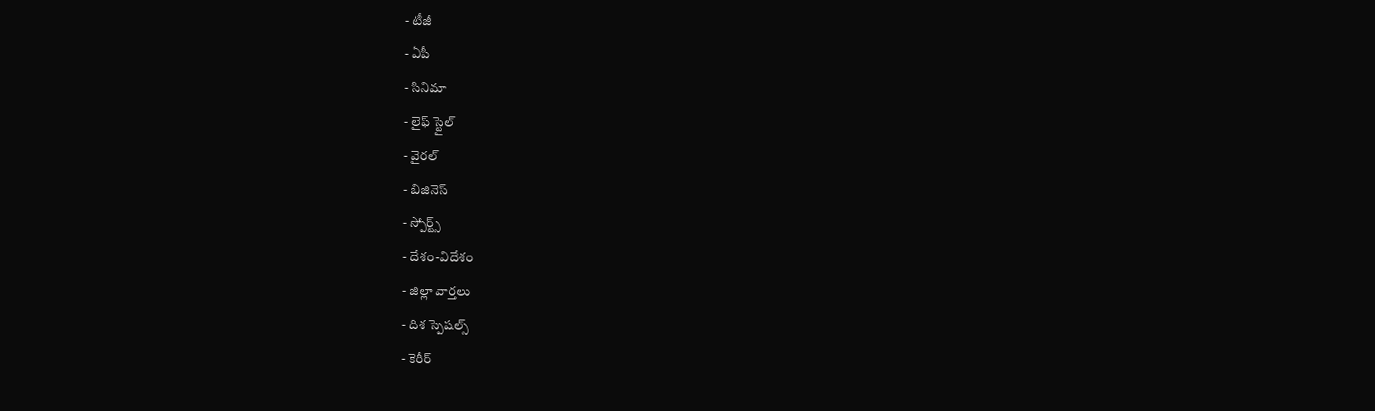- టీజీ
- ఏపీ
- సినిమా
- లైఫ్ స్టైల్
- వైరల్
- బిజినెస్
- స్పోర్ట్స్
- దేశం-విదేశం
- జిల్లా వార్తలు
- దిశ స్పెషల్స్
- కెరీర్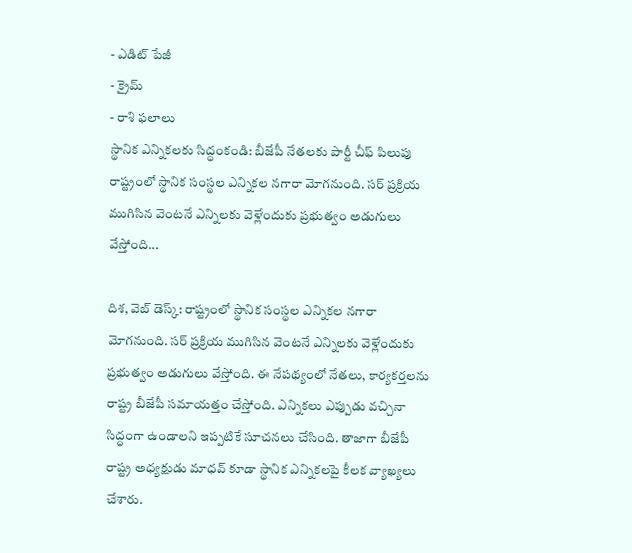- ఎడిట్ పేజీ
- క్రైమ్
- రాశి ఫలాలు
స్థానిక ఎన్నికలకు సిద్ధంకండి: బీజేపీ నేతలకు పార్టీ చీఫ్ పిలుపు
రాష్ట్రంలో స్థానిక సంస్థల ఎన్నికల నగారా మోగనుంది. సర్ ప్రక్రియ ముగిసిన వెంటనే ఎన్నిలకు వెళ్లేందుకు ప్రభుత్వం అడుగులు వేస్తోంది...

దిశ, వెబ్ డెస్క్: రాష్ట్రంలో స్థానిక సంస్థల ఎన్నికల నగారా మోగనుంది. సర్ ప్రక్రియ ముగిసిన వెంటనే ఎన్నిలకు వెళ్లేందుకు ప్రభుత్వం అడుగులు వేస్తోంది. ఈ నేపథ్యంలో నేతలు, కార్యకర్తలను రాష్ట్ర బీజేపీ సమాయత్తం చేస్తోంది. ఎన్నికలు ఎప్పుడు వచ్చినా సిద్ధంగా ఉండాలని ఇప్పటికే సూచనలు చేసింది. తాజాగా బీజేపీ రాష్ట్ర అధ్యక్షుడు మాధవ్ కూడా స్థానిక ఎన్నికలపై కీలక వ్యాఖ్యలు చేశారు.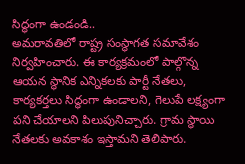సిద్ధంగా ఉండండి..
అమరావతిలో రాష్ట్ర సంస్థాగత సమావేశం నిర్వహించారు. ఈ కార్యక్రమంలో పాల్గొన్న ఆయన స్థానిక ఎన్నికలకు పార్టీ నేతలు, కార్యకర్తలు సిద్ధంగా ఉండాలని, గెలుపే లక్ష్యంగా పని చేయాలని పిలుపునిచ్చారు. గ్రామ స్థాయి నేతలకు అవకాశం ఇస్తామని తెలిపారు.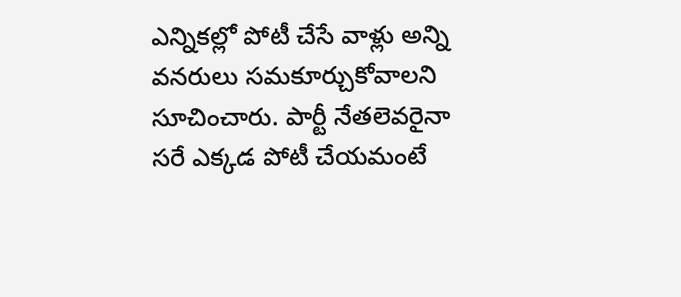ఎన్నికల్లో పోటీ చేసే వాళ్లు అన్ని వనరులు సమకూర్చుకోవాలని సూచించారు. పార్టీ నేతలెవరైనా సరే ఎక్కడ పోటీ చేయమంటే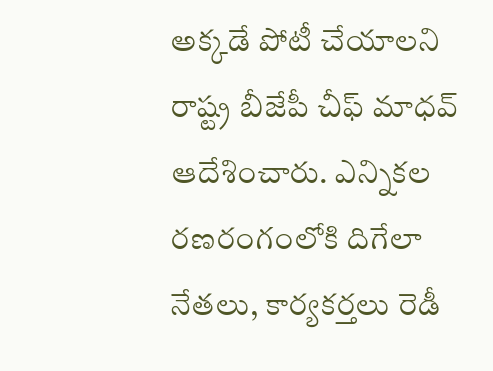అక్కడే పోటీ చేయాలని రాష్ట్ర బీజేపీ చీఫ్ మాధవ్ ఆదేశించారు. ఎన్నికల రణరంగంలోకి దిగేలా నేతలు, కార్యకర్తలు రెడీ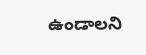ఉండాలని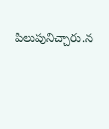పిలుపునిచ్చారు.న